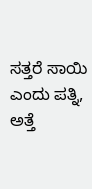ಸತ್ತರೆ ಸಾಯಿ ಎಂದು ಪತ್ನಿ, ಅತ್ತೆ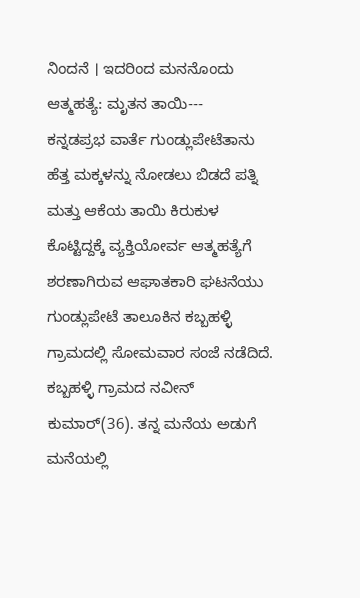ನಿಂದನೆ । ಇದರಿಂದ ಮನನೊಂದು ಆತ್ಮಹತ್ಯೆ: ಮೃತನ ತಾಯಿ---
ಕನ್ನಡಪ್ರಭ ವಾರ್ತೆ ಗುಂಡ್ಲುಪೇಟೆತಾನು ಹೆತ್ತ ಮಕ್ಕಳನ್ನು ನೋಡಲು ಬಿಡದೆ ಪತ್ನಿ ಮತ್ತು ಆಕೆಯ ತಾಯಿ ಕಿರುಕುಳ ಕೊಟ್ಟಿದ್ದಕ್ಕೆ ವ್ಯಕ್ತಿಯೋರ್ವ ಆತ್ಮಹತ್ಯೆಗೆ ಶರಣಾಗಿರುವ ಆಘಾತಕಾರಿ ಘಟನೆಯು ಗುಂಡ್ಲುಪೇಟೆ ತಾಲೂಕಿನ ಕಬ್ಬಹಳ್ಳಿ ಗ್ರಾಮದಲ್ಲಿ ಸೋಮವಾರ ಸಂಜೆ ನಡೆದಿದೆ.
ಕಬ್ಬಹಳ್ಳಿ ಗ್ರಾಮದ ನವೀನ್ ಕುಮಾರ್(36). ತನ್ನ ಮನೆಯ ಅಡುಗೆ ಮನೆಯಲ್ಲಿ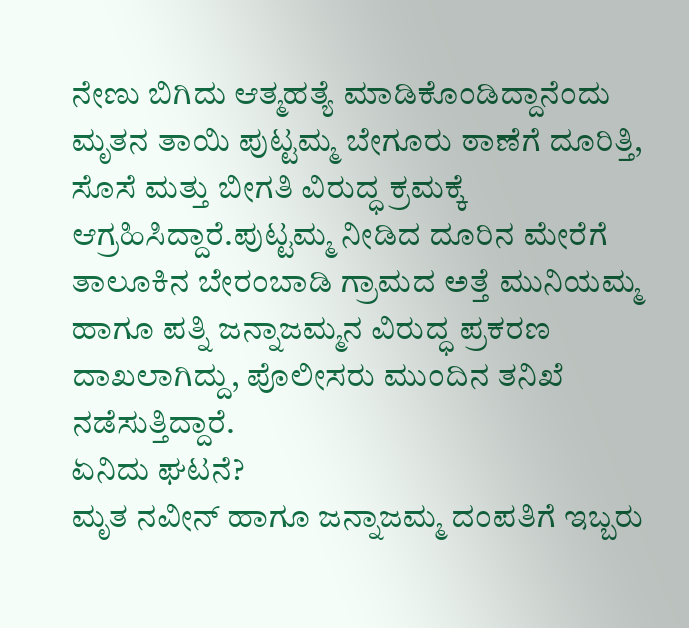ನೇಣು ಬಿಗಿದು ಆತ್ಮಹತ್ಯೆ ಮಾಡಿಕೊಂಡಿದ್ದಾನೆಂದು ಮೃತನ ತಾಯಿ ಪುಟ್ಟಮ್ಮ ಬೇಗೂರು ಠಾಣೆಗೆ ದೂರಿತ್ತಿ, ಸೊಸೆ ಮತ್ತು ಬೀಗತಿ ವಿರುದ್ಧ ಕ್ರಮಕ್ಕೆ ಆಗ್ರಹಿಸಿದ್ದಾರೆ.ಪುಟ್ಟಮ್ಮ ನೀಡಿದ ದೂರಿನ ಮೇರೆಗೆ ತಾಲೂಕಿನ ಬೇರಂಬಾಡಿ ಗ್ರಾಮದ ಅತ್ತೆ ಮುನಿಯಮ್ಮ ಹಾಗೂ ಪತ್ನಿ ಜನ್ನಾಜಮ್ಮನ ವಿರುದ್ಧ ಪ್ರಕರಣ ದಾಖಲಾಗಿದ್ದು, ಪೊಲೀಸರು ಮುಂದಿನ ತನಿಖೆ ನಡೆಸುತ್ತಿದ್ದಾರೆ.
ಏನಿದು ಘಟನೆ?
ಮೃತ ನವೀನ್ ಹಾಗೂ ಜನ್ನಾಜಮ್ಮ ದಂಪತಿಗೆ ಇಬ್ಬರು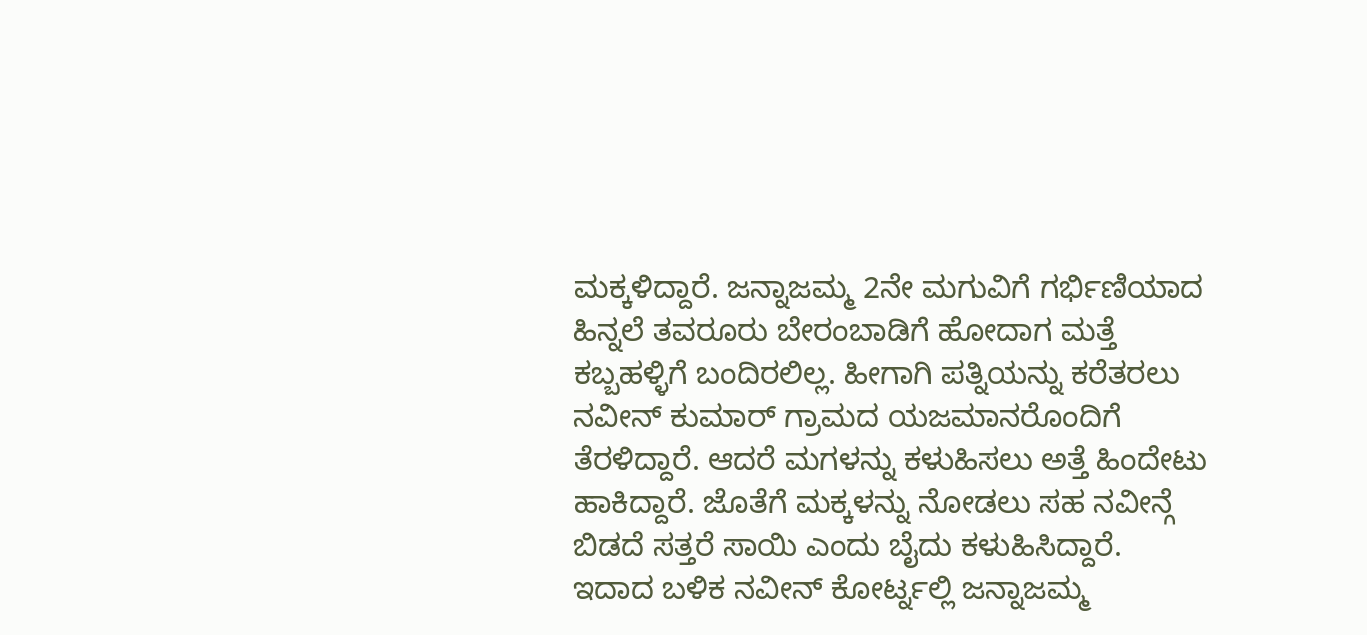ಮಕ್ಕಳಿದ್ದಾರೆ. ಜನ್ನಾಜಮ್ಮ 2ನೇ ಮಗುವಿಗೆ ಗರ್ಭಿಣಿಯಾದ ಹಿನ್ನಲೆ ತವರೂರು ಬೇರಂಬಾಡಿಗೆ ಹೋದಾಗ ಮತ್ತೆ ಕಬ್ಬಹಳ್ಳಿಗೆ ಬಂದಿರಲಿಲ್ಲ. ಹೀಗಾಗಿ ಪತ್ನಿಯನ್ನು ಕರೆತರಲು ನವೀನ್ ಕುಮಾರ್ ಗ್ರಾಮದ ಯಜಮಾನರೊಂದಿಗೆ ತೆರಳಿದ್ದಾರೆ. ಆದರೆ ಮಗಳನ್ನು ಕಳುಹಿಸಲು ಅತ್ತೆ ಹಿಂದೇಟು ಹಾಕಿದ್ದಾರೆ. ಜೊತೆಗೆ ಮಕ್ಕಳನ್ನು ನೋಡಲು ಸಹ ನವೀನ್ಗೆ ಬಿಡದೆ ಸತ್ತರೆ ಸಾಯಿ ಎಂದು ಬೈದು ಕಳುಹಿಸಿದ್ದಾರೆ.
ಇದಾದ ಬಳಿಕ ನವೀನ್ ಕೋರ್ಟ್ನಲ್ಲಿ ಜನ್ನಾಜಮ್ಮ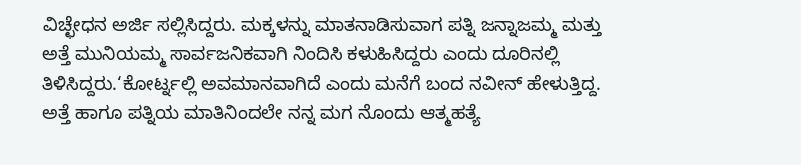ವಿಚ್ಛೇಧನ ಅರ್ಜಿ ಸಲ್ಲಿಸಿದ್ದರು. ಮಕ್ಕಳನ್ನು ಮಾತನಾಡಿಸುವಾಗ ಪತ್ನಿ ಜನ್ನಾಜಮ್ಮ ಮತ್ತು ಅತ್ತೆ ಮುನಿಯಮ್ಮ ಸಾರ್ವಜನಿಕವಾಗಿ ನಿಂದಿಸಿ ಕಳುಹಿಸಿದ್ದರು ಎಂದು ದೂರಿನಲ್ಲಿ ತಿಳಿಸಿದ್ದರು.‘ಕೋರ್ಟ್ನಲ್ಲಿ ಅವಮಾನವಾಗಿದೆ ಎಂದು ಮನೆಗೆ ಬಂದ ನವೀನ್ ಹೇಳುತ್ತಿದ್ದ. ಅತ್ತೆ ಹಾಗೂ ಪತ್ನಿಯ ಮಾತಿನಿಂದಲೇ ನನ್ನ ಮಗ ನೊಂದು ಆತ್ಮಹತ್ಯೆ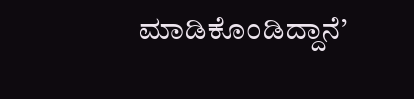ಮಾಡಿಕೊಂಡಿದ್ದಾನೆ’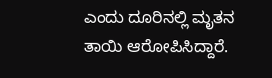ಎಂದು ದೂರಿನಲ್ಲಿ ಮೃತನ ತಾಯಿ ಆರೋಪಿಸಿದ್ದಾರೆ.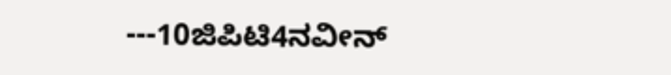---10ಜಿಪಿಟಿ4ನವೀನ್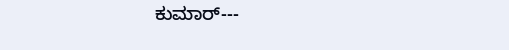ಕುಮಾರ್---